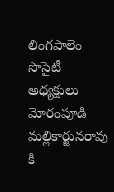లింగపాలెం సొసైటీ అధ్యక్షులు మోరంపూడి మల్లికార్జునరావు కి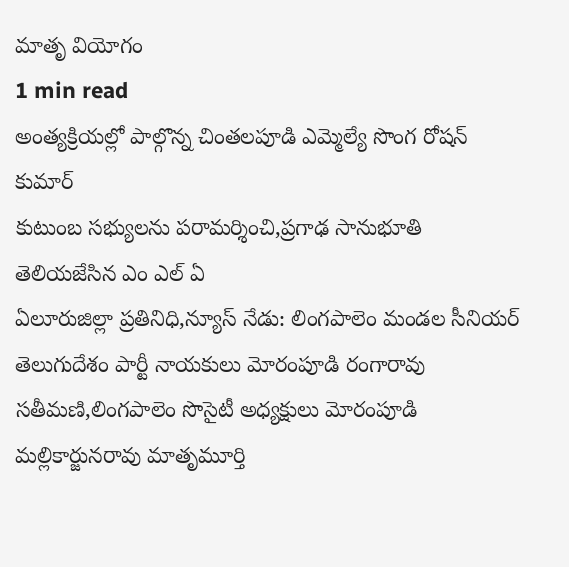మాతృ వియోగం
1 min read
అంత్యక్రియల్లో పాల్గొన్న చింతలపూడి ఎమ్మెల్యే సొంగ రోషన్ కుమార్
కుటుంబ సభ్యులను పరామర్శించి,ప్రగాఢ సానుభూతి తెలియజేసిన ఎం ఎల్ ఏ
ఏలూరుజిల్లా ప్రతినిధి,న్యూస్ నేడు: లింగపాలెం మండల సీనియర్ తెలుగుదేశం పార్టీ నాయకులు మోరంపూడి రంగారావు సతీమణి,లింగపాలెం సొసైటీ అధ్యక్షులు మోరంపూడి మల్లికార్జునరావు మాతృమూర్తి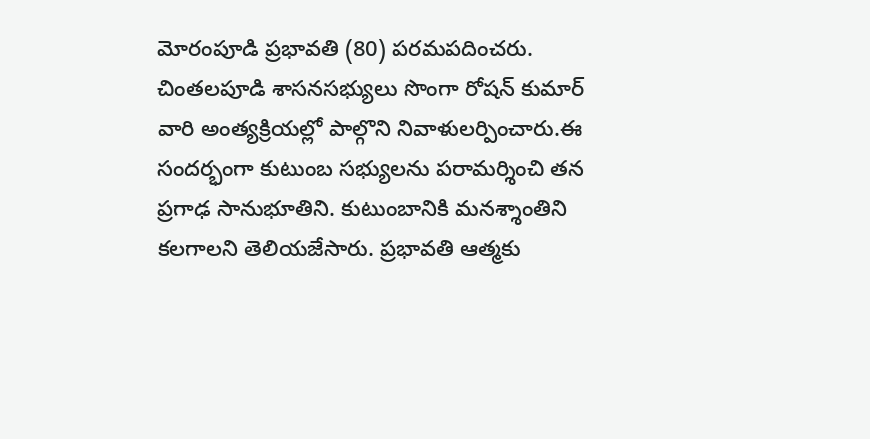మోరంపూడి ప్రభావతి (80) పరమపదించరు. చింతలపూడి శాసనసభ్యులు సొంగా రోషన్ కుమార్ వారి అంత్యక్రియల్లో పాల్గొని నివాళులర్పించారు.ఈ సందర్భంగా కుటుంబ సభ్యులను పరామర్శించి తన ప్రగాఢ సానుభూతిని. కుటుంబానికి మనశ్శాంతిని కలగాలని తెలియజేసారు. ప్రభావతి ఆత్మకు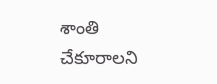శాంతి చేకూరాలని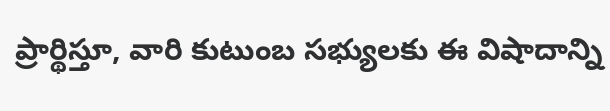ప్రార్థిస్తూ, వారి కుటుంబ సభ్యులకు ఈ విషాదాన్ని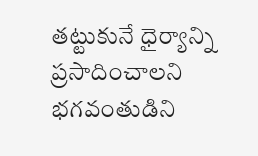తట్టుకునే ధైర్యాన్ని ప్రసాదించాలని భగవంతుడిని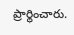ప్రార్థించారు.